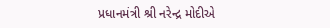પ્રધાનમંત્રી શ્રી નરેન્દ્ર મોદીએ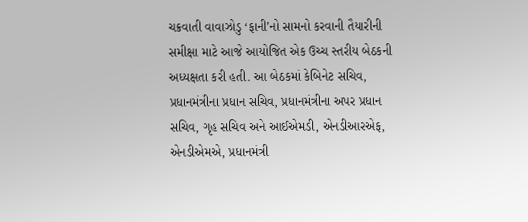ચક્રવાતી વાવાઝોડુ ‘ફાની’નો સામનો કરવાની તૈયારીની સમીક્ષા માટે આજે આયોજિત એક ઉચ્ચ સ્તરીય બેઠકની અધ્યક્ષતા કરી હતી. આ બેઠકમાં કેબિનેટ સચિવ, પ્રધાનમંત્રીના પ્રધાન સચિવ, પ્રધાનમંત્રીના અપર પ્રધાન સચિવ, ગૃહ સચિવ અને આઈએમડી, એનડીઆરએફ, એનડીએમએ, પ્રધાનમંત્રી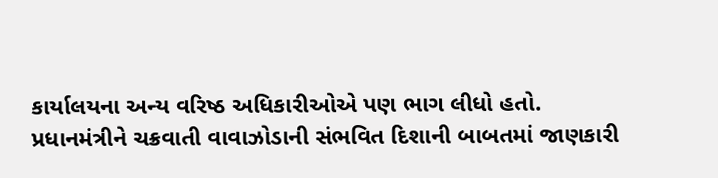કાર્યાલયના અન્ય વરિષ્ઠ અધિકારીઓએ પણ ભાગ લીધો હતો.
પ્રધાનમંત્રીને ચક્રવાતી વાવાઝોડાની સંભવિત દિશાની બાબતમાં જાણકારી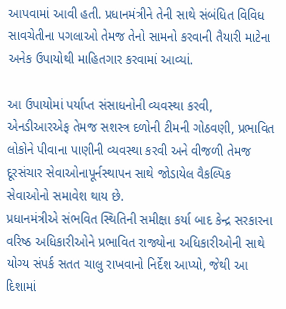આપવામાં આવી હતી. પ્રધાનમંત્રીને તેની સાથે સંબંધિત વિવિધ સાવચેતીના પગલાઓ તેમજ તેનો સામનો કરવાની તૈયારી માટેના અનેક ઉપાયોથી માહિતગાર કરવામાં આવ્યાં.

આ ઉપાયોમાં પર્યાપ્ત સંસાધનોની વ્યવસ્થા કરવી, એનડીઆરએફ તેમજ સશસ્ત્ર દળોની ટીમની ગોઠવણી, પ્રભાવિત લોકોને પીવાના પાણીની વ્યવસ્થા કરવી અને વીજળી તેમજ દૂરસંચાર સેવાઓનાપૂર્નસ્થાપન સાથે જોડાયેલ વૈકલ્પિક સેવાઓનો સમાવેશ થાય છે.
પ્રધાનમંત્રીએ સંભવિત સ્થિતિની સમીક્ષા કર્યા બાદ કેન્દ્ર સરકારના વરિષ્ઠ અધિકારીઓને પ્રભાવિત રાજ્યોના અધિકારીઓની સાથે યોગ્ય સંપર્ક સતત ચાલુ રાખવાનો નિર્દેશ આપ્યો, જેથી આ દિશામાં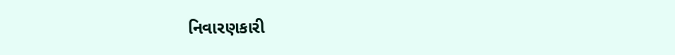નિવારણકારી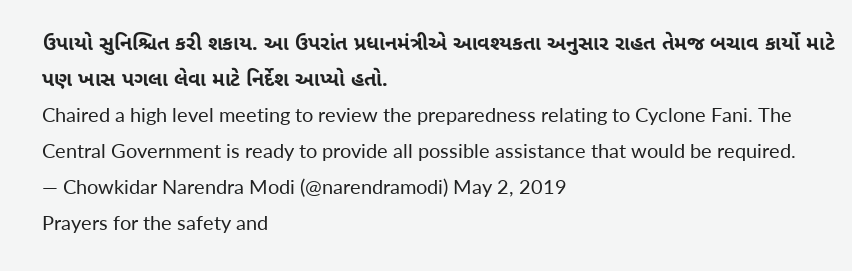ઉપાયો સુનિશ્ચિત કરી શકાય. આ ઉપરાંત પ્રધાનમંત્રીએ આવશ્યકતા અનુસાર રાહત તેમજ બચાવ કાર્યો માટે પણ ખાસ પગલા લેવા માટે નિર્દેશ આપ્યો હતો.
Chaired a high level meeting to review the preparedness relating to Cyclone Fani. The Central Government is ready to provide all possible assistance that would be required.
— Chowkidar Narendra Modi (@narendramodi) May 2, 2019
Prayers for the safety and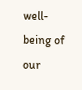well-being of our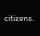citizens.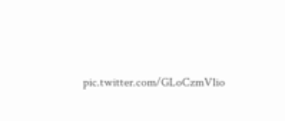pic.twitter.com/GLoCzmV1io